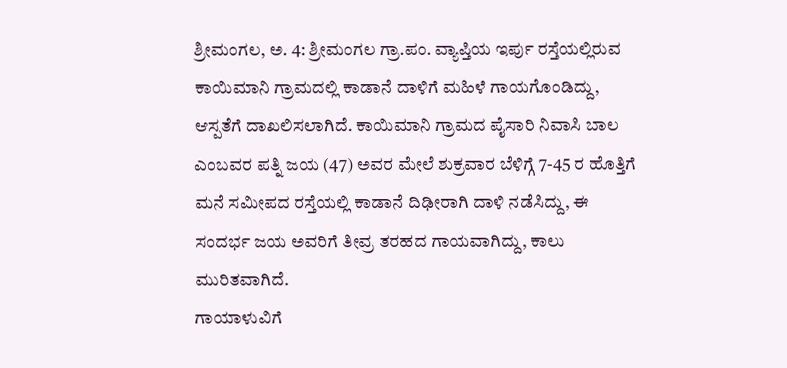ಶ್ರೀಮಂಗಲ, ಅ. 4: ಶ್ರೀಮಂಗಲ ಗ್ರಾ.ಪಂ. ವ್ಯಾಪ್ತಿಯ ಇರ್ಪು ರಸ್ತೆಯಲ್ಲಿರುವ ಕಾಯಿಮಾನಿ ಗ್ರಾಮದಲ್ಲಿ ಕಾಡಾನೆ ದಾಳಿಗೆ ಮಹಿಳೆ ಗಾಯಗೊಂಡಿದ್ದು, ಆಸ್ಪತೆಗೆ ದಾಖಲಿಸಲಾಗಿದೆ. ಕಾಯಿಮಾನಿ ಗ್ರಾಮದ ಪೈಸಾರಿ ನಿವಾಸಿ ಬಾಲ ಎಂಬವರ ಪತ್ನಿ ಜಯ (47) ಅವರ ಮೇಲೆ ಶುಕ್ರವಾರ ಬೆಳಿಗ್ಗೆ 7-45 ರ ಹೊತ್ತಿಗೆ ಮನೆ ಸಮೀಪದ ರಸ್ತೆಯಲ್ಲಿ ಕಾಡಾನೆ ದಿಢೀರಾಗಿ ದಾಳಿ ನಡೆಸಿದ್ದು, ಈ ಸಂದರ್ಭ ಜಯ ಅವರಿಗೆ ತೀವ್ರ ತರಹದ ಗಾಯವಾಗಿದ್ದು, ಕಾಲು ಮುರಿತವಾಗಿದೆ.
ಗಾಯಾಳುವಿಗೆ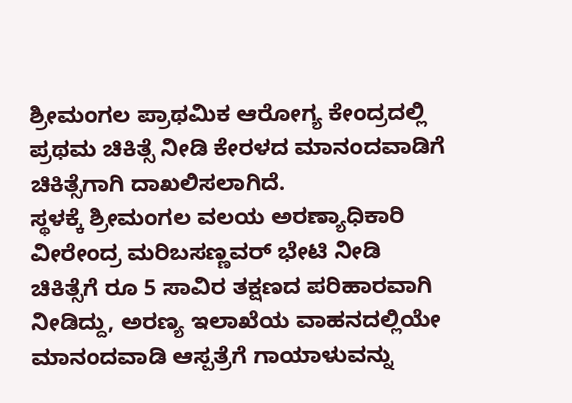ಶ್ರೀಮಂಗಲ ಪ್ರಾಥಮಿಕ ಆರೋಗ್ಯ ಕೇಂದ್ರದಲ್ಲಿ ಪ್ರಥಮ ಚಿಕಿತ್ಸೆ ನೀಡಿ ಕೇರಳದ ಮಾನಂದವಾಡಿಗೆ ಚಿಕಿತ್ಸೆಗಾಗಿ ದಾಖಲಿಸಲಾಗಿದೆ.
ಸ್ಥಳಕ್ಕೆ ಶ್ರೀಮಂಗಲ ವಲಯ ಅರಣ್ಯಾಧಿಕಾರಿ ವೀರೇಂದ್ರ ಮರಿಬಸಣ್ಣವರ್ ಭೇಟಿ ನೀಡಿ ಚಿಕಿತ್ಸೆಗೆ ರೂ 5 ಸಾವಿರ ತಕ್ಷಣದ ಪರಿಹಾರವಾಗಿ ನೀಡಿದ್ದು, ಅರಣ್ಯ ಇಲಾಖೆಯ ವಾಹನದಲ್ಲಿಯೇ ಮಾನಂದವಾಡಿ ಆಸ್ಪತ್ರೆಗೆ ಗಾಯಾಳುವನ್ನು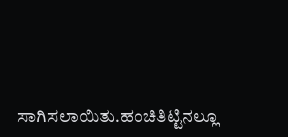ಸಾಗಿಸಲಾಯಿತು.ಹಂಚಿತಿಟ್ಟಿನಲ್ಲೂ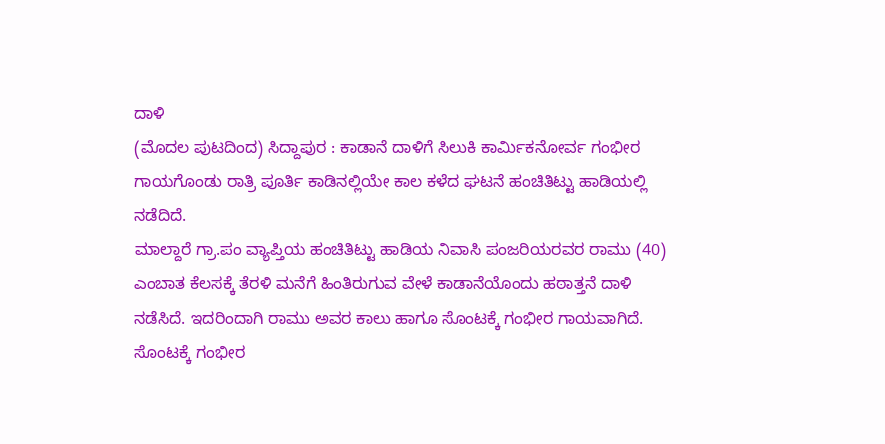ದಾಳಿ
(ಮೊದಲ ಪುಟದಿಂದ) ಸಿದ್ದಾಪುರ : ಕಾಡಾನೆ ದಾಳಿಗೆ ಸಿಲುಕಿ ಕಾರ್ಮಿಕನೋರ್ವ ಗಂಭೀರ ಗಾಯಗೊಂಡು ರಾತ್ರಿ ಪೂರ್ತಿ ಕಾಡಿನಲ್ಲಿಯೇ ಕಾಲ ಕಳೆದ ಘಟನೆ ಹಂಚಿತಿಟ್ಟು ಹಾಡಿಯಲ್ಲಿ ನಡೆದಿದೆ.
ಮಾಲ್ದಾರೆ ಗ್ರಾ.ಪಂ ವ್ಯಾಪ್ತಿಯ ಹಂಚಿತಿಟ್ಟು ಹಾಡಿಯ ನಿವಾಸಿ ಪಂಜರಿಯರವರ ರಾಮು (40) ಎಂಬಾತ ಕೆಲಸಕ್ಕೆ ತೆರಳಿ ಮನೆಗೆ ಹಿಂತಿರುಗುವ ವೇಳೆ ಕಾಡಾನೆಯೊಂದು ಹಠಾತ್ತನೆ ದಾಳಿ ನಡೆಸಿದೆ. ಇದರಿಂದಾಗಿ ರಾಮು ಅವರ ಕಾಲು ಹಾಗೂ ಸೊಂಟಕ್ಕೆ ಗಂಭೀರ ಗಾಯವಾಗಿದೆ. ಸೊಂಟಕ್ಕೆ ಗಂಭೀರ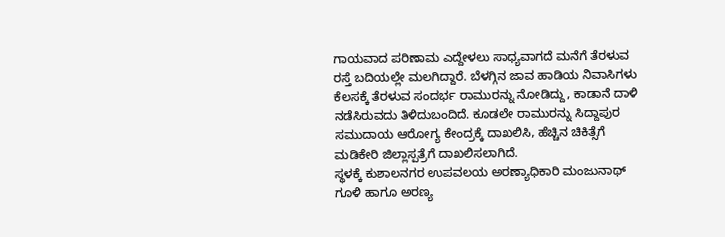ಗಾಯವಾದ ಪರಿಣಾಮ ಎದ್ದೇಳಲು ಸಾಧ್ಯವಾಗದೆ ಮನೆಗೆ ತೆರಳುವ ರಸ್ತೆ ಬದಿಯಲ್ಲೇ ಮಲಗಿದ್ದಾರೆ. ಬೆಳಗ್ಗಿನ ಜಾವ ಹಾಡಿಯ ನಿವಾಸಿಗಳು ಕೆಲಸಕ್ಕೆ ತೆರಳುವ ಸಂದರ್ಭ ರಾಮುರನ್ನು ನೋಡಿದ್ದು, ಕಾಡಾನೆ ದಾಳಿ ನಡೆಸಿರುವದು ತಿಳಿದುಬಂದಿದೆ. ಕೂಡಲೇ ರಾಮುರನ್ನು ಸಿದ್ದಾಪುರ ಸಮುದಾಯ ಆರೋಗ್ಯ ಕೇಂದ್ರಕ್ಕೆ ದಾಖಲಿಸಿ, ಹೆಚ್ಚಿನ ಚಿಕಿತ್ಸೆಗೆ ಮಡಿಕೇರಿ ಜಿಲ್ಲಾಸ್ಪತ್ರೆಗೆ ದಾಖಲಿಸಲಾಗಿದೆ.
ಸ್ಥಳಕ್ಕೆ ಕುಶಾಲನಗರ ಉಪವಲಯ ಅರಣ್ಯಾಧಿಕಾರಿ ಮಂಜುನಾಥ್ ಗೂಳಿ ಹಾಗೂ ಅರಣ್ಯ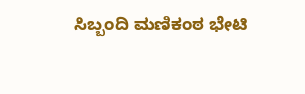ಸಿಬ್ಬಂದಿ ಮಣಿಕಂಠ ಭೇಟಿ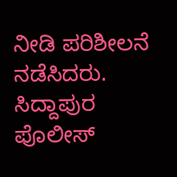ನೀಡಿ ಪರಿಶೀಲನೆ ನಡೆಸಿದರು. ಸಿದ್ದಾಪುರ ಪೊಲೀಸ್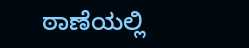ಠಾಣೆಯಲ್ಲಿ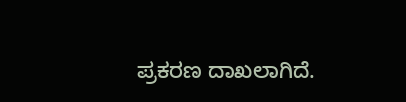ಪ್ರಕರಣ ದಾಖಲಾಗಿದೆ.